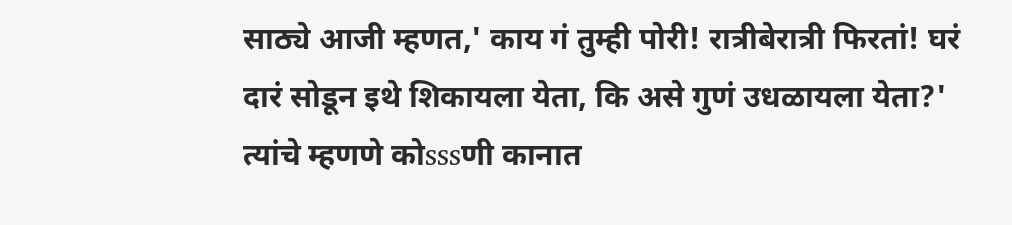साठ्ये आजी म्हणत,' काय गं तुम्ही पोरी! रात्रीबेरात्री फिरतां! घरं दारं सोडून इथे शिकायला येता, कि असे गुणं उधळायला येता?' त्यांचे म्हणणे कोsssणी कानात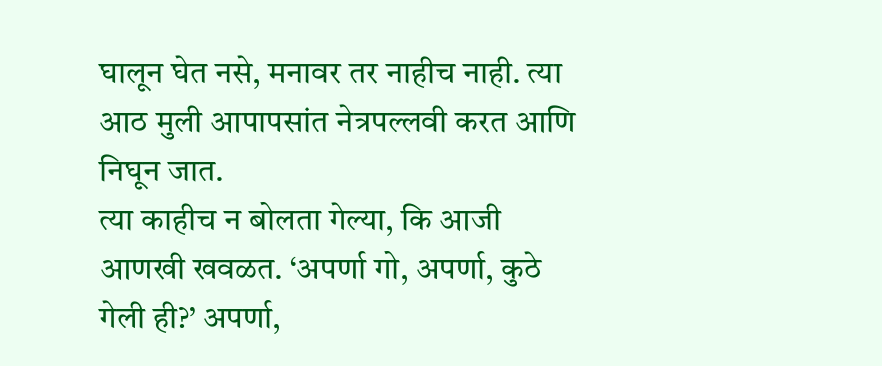घालून घेत नसे, मनावर तर नाहीच नाही. त्या आठ मुली आपापसांत नेत्रपल्लवी करत आणि निघून जात.
त्या काहीच न बोलता गेल्या, कि आजी आणखी खवळत. ‘अपर्णा गो, अपर्णा, कुठे गेली ही?’ अपर्णा,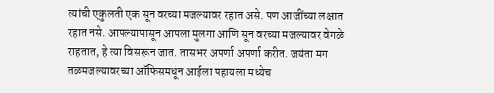त्यांची एकुलती एक सून वरच्या मजल्यावर रहात असे. पण आजींच्या लक्षात रहात नसे. आपल्यापासून आपला मुलगा आणि सून वरच्या मजल्यावर वेगळे राहतात, हे त्या विसरून जात. तासभर अपर्णा अपर्णा करीत. जयंता मग तळमजल्यावरच्या ऑफिसमधून आईला पहायला मध्येच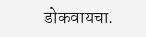डोकवायचा.